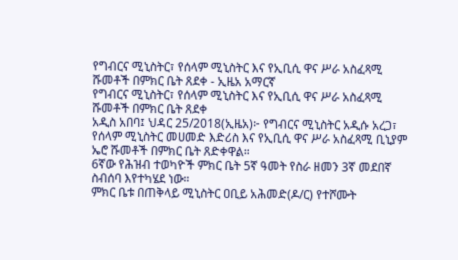የግብርና ሚኒስትር፣ የሰላም ሚኒስትር እና የኢቢሲ ዋና ሥራ አስፈጻሚ ሹመቶች በምክር ቤት ጸደቀ - ኢዜአ አማርኛ
የግብርና ሚኒስትር፣ የሰላም ሚኒስትር እና የኢቢሲ ዋና ሥራ አስፈጻሚ ሹመቶች በምክር ቤት ጸደቀ
አዲስ አበባ፤ ህዳር 25/2018(ኢዜአ)፦ የግብርና ሚኒስትር አዲሱ አረጋ፣ የሰላም ሚኒስትር መሀመድ እድሪስ እና የኢቢሲ ዋና ሥራ አስፈጻሚ ቢኒያም ኤሮ ሹመቶች በምክር ቤት ጸድቀዋል።
6ኛው የሕዝብ ተወካዮች ምክር ቤት 5ኛ ዓመት የስራ ዘመን 3ኛ መደበኛ ስብሰባ እየተካሄደ ነው።
ምክር ቤቱ በጠቅላይ ሚኒስትር ዐቢይ አሕመድ(ዶ/ር) የተሾሙት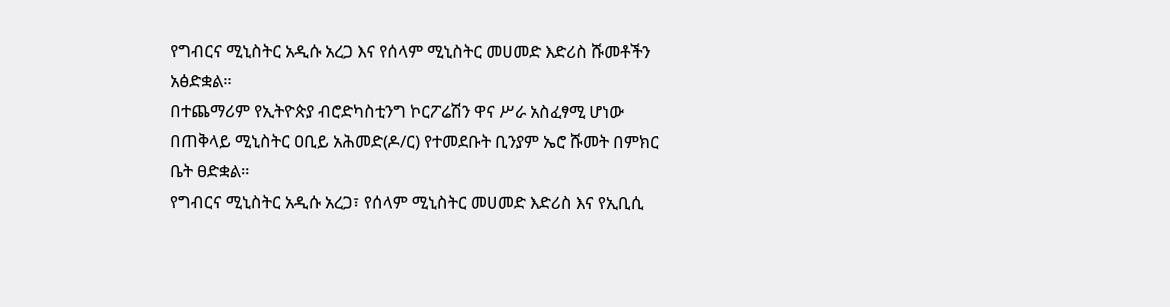የግብርና ሚኒስትር አዲሱ አረጋ እና የሰላም ሚኒስትር መሀመድ እድሪስ ሹመቶችን አፅድቋል።
በተጨማሪም የኢትዮጵያ ብሮድካስቲንግ ኮርፖሬሽን ዋና ሥራ አስፈፃሚ ሆነው በጠቅላይ ሚኒስትር ዐቢይ አሕመድ(ዶ/ር) የተመደቡት ቢንያም ኤሮ ሹመት በምክር ቤት ፀድቋል።
የግብርና ሚኒስትር አዲሱ አረጋ፣ የሰላም ሚኒስትር መሀመድ እድሪስ እና የኢቢሲ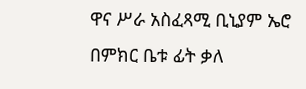ዋና ሥራ አስፈጻሚ ቢኒያም ኤሮ በምክር ቤቱ ፊት ቃለ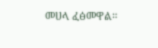መሀላ ፈፅመዋል።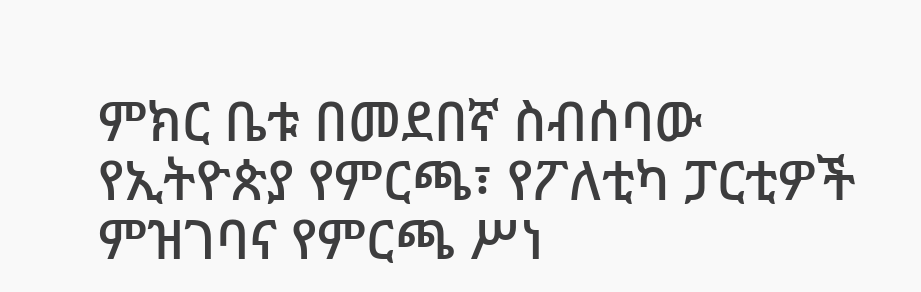ምክር ቤቱ በመደበኛ ስብሰባው የኢትዮጵያ የምርጫ፣ የፖለቲካ ፓርቲዎች ምዝገባና የምርጫ ሥነ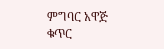ምግባር አዋጅ ቁጥር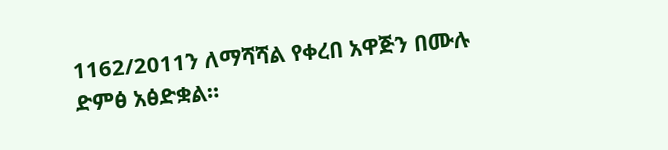1162/2011ን ለማሻሻል የቀረበ አዋጅን በሙሉ ድምፅ አፅድቋል።